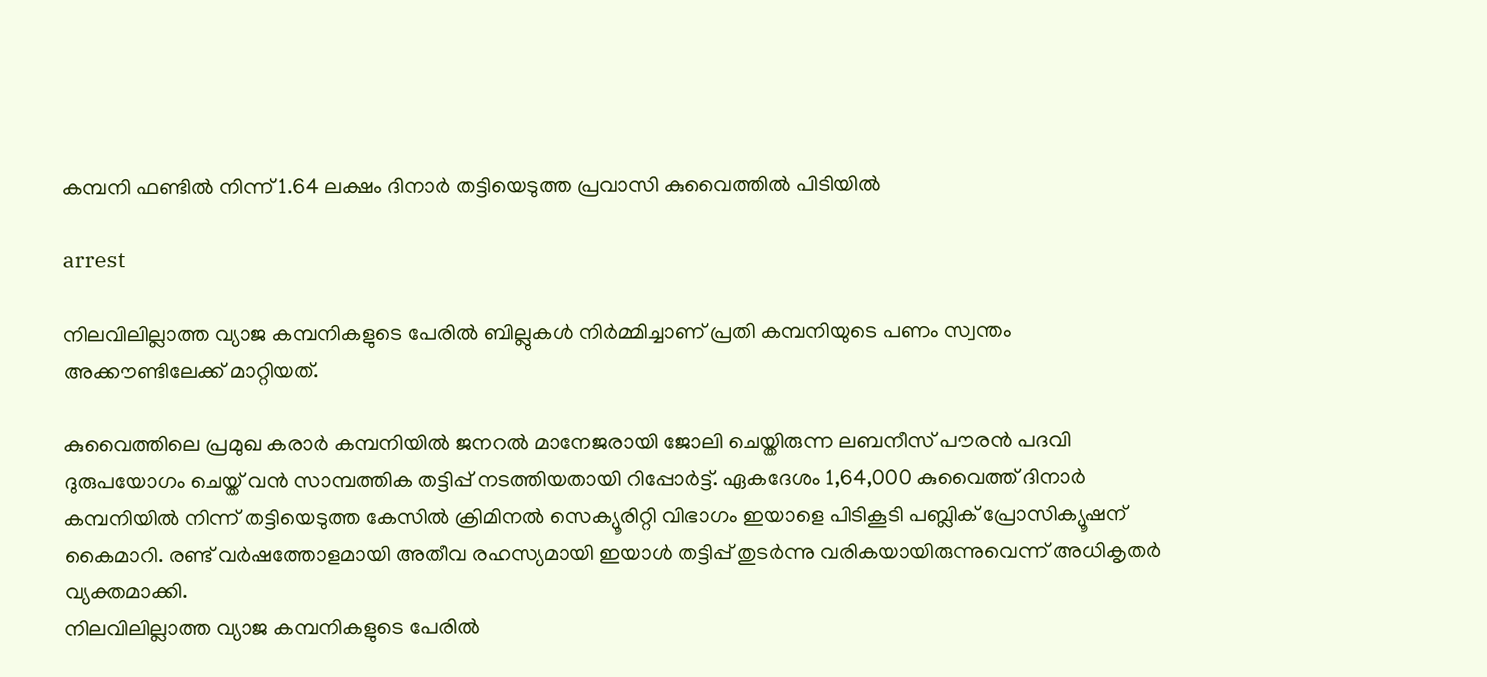കമ്പനി ഫണ്ടില്‍ നിന്ന് 1.64 ലക്ഷം ദിനാര്‍ തട്ടിയെടുത്ത പ്രവാസി കുവൈത്തില്‍ പിടിയില്‍

arrest

നിലവിലില്ലാത്ത വ്യാജ കമ്പനികളുടെ പേരില്‍ ബില്ലുകള്‍ നിര്‍മ്മിച്ചാണ് പ്രതി കമ്പനിയുടെ പണം സ്വന്തം അക്കൗണ്ടിലേക്ക് മാറ്റിയത്.

കുവൈത്തിലെ പ്രമുഖ കരാര്‍ കമ്പനിയില്‍ ജനറല്‍ മാനേജരായി ജോലി ചെയ്തിരുന്ന ലബനീസ് പൗരന്‍ പദവി ദുരുപയോഗം ചെയ്ത് വന്‍ സാമ്പത്തിക തട്ടിപ്പ് നടത്തിയതായി റിപ്പോര്‍ട്ട്. ഏകദേശം 1,64,000 കുവൈത്ത് ദിനാര്‍ കമ്പനിയില്‍ നിന്ന് തട്ടിയെടുത്ത കേസില്‍ ക്രിമിനല്‍ സെക്യൂരിറ്റി വിഭാഗം ഇയാളെ പിടികൂടി പബ്ലിക് പ്രോസിക്യൂഷന് കൈമാറി. രണ്ട് വര്‍ഷത്തോളമായി അതീവ രഹസ്യമായി ഇയാള്‍ തട്ടിപ്പ് തുടര്‍ന്നു വരികയായിരുന്നുവെന്ന് അധികൃതര്‍ വ്യക്തമാക്കി.
നിലവിലില്ലാത്ത വ്യാജ കമ്പനികളുടെ പേരില്‍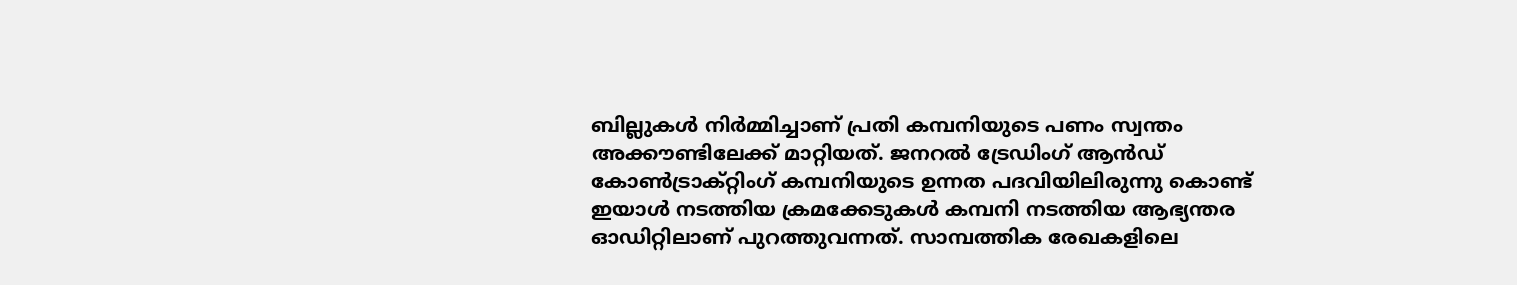ബില്ലുകള്‍ നിര്‍മ്മിച്ചാണ് പ്രതി കമ്പനിയുടെ പണം സ്വന്തം അക്കൗണ്ടിലേക്ക് മാറ്റിയത്. ജനറല്‍ ട്രേഡിംഗ് ആന്‍ഡ് കോണ്‍ട്രാക്റ്റിംഗ് കമ്പനിയുടെ ഉന്നത പദവിയിലിരുന്നു കൊണ്ട് ഇയാള്‍ നടത്തിയ ക്രമക്കേടുകള്‍ കമ്പനി നടത്തിയ ആഭ്യന്തര ഓഡിറ്റിലാണ് പുറത്തുവന്നത്. സാമ്പത്തിക രേഖകളിലെ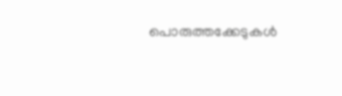പൊരുത്തക്കേടുകള്‍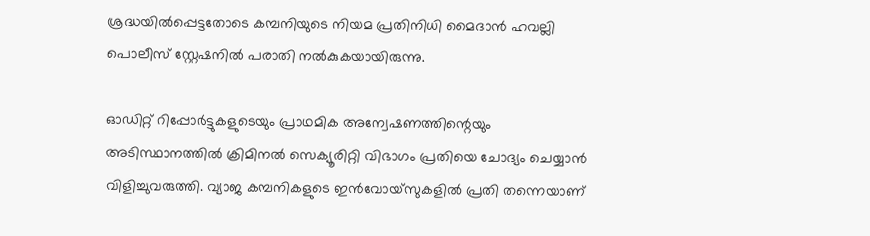ശ്രദ്ധയില്‍പ്പെട്ടതോടെ കമ്പനിയുടെ നിയമ പ്രതിനിധി മൈദാന്‍ ഹവല്ലി പൊലീസ് സ്റ്റേഷനില്‍ പരാതി നല്‍കുകയായിരുന്നു.

ഓഡിറ്റ് റിപ്പോര്‍ട്ടുകളുടെയും പ്രാഥമിക അന്വേഷണത്തിന്റെയും അടിസ്ഥാനത്തില്‍ ക്രിമിനല്‍ സെക്യൂരിറ്റി വിഭാഗം പ്രതിയെ ചോദ്യം ചെയ്യാന്‍ വിളിച്ചുവരുത്തി. വ്യാജ കമ്പനികളുടെ ഇന്‍വോയ്‌സുകളില്‍ പ്രതി തന്നെയാണ്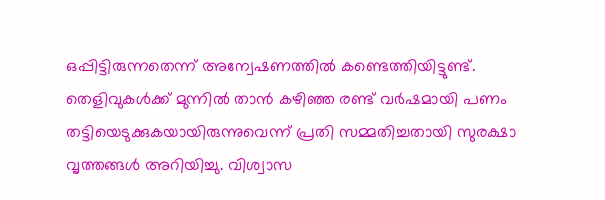ഒപ്പിട്ടിരുന്നതെന്ന് അന്വേഷണത്തില്‍ കണ്ടെത്തിയിട്ടുണ്ട്. തെളിവുകള്‍ക്ക് മുന്നില്‍ താന്‍ കഴിഞ്ഞ രണ്ട് വര്‍ഷമായി പണം തട്ടിയെടുക്കുകയായിരുന്നുവെന്ന് പ്രതി സമ്മതിച്ചതായി സുരക്ഷാ വൃത്തങ്ങള്‍ അറിയിച്ചു. വിശ്വാസ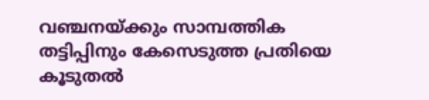വഞ്ചനയ്ക്കും സാമ്പത്തിക തട്ടിപ്പിനും കേസെടുത്ത പ്രതിയെ കൂടുതല്‍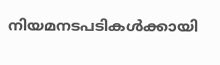നിയമനടപടികള്‍ക്കായി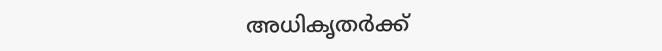അധികൃതര്‍ക്ക്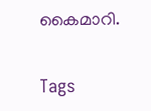കൈമാറി.

Tags